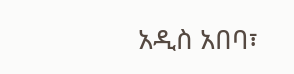አዲስ አበባ፣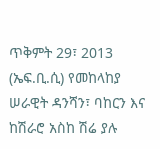ጥቅምት 29፣ 2013 (ኤፍ.ቢ.ሲ) የመከላከያ ሠራዊት ዳንሻን፣ ባከርን እና ከሽራሮ አስከ ሽሬ ያሉ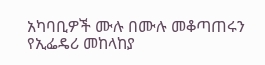አካባቢዎች ሙሉ በሙሉ መቆጣጠሩን የኢፌዴሪ መከላከያ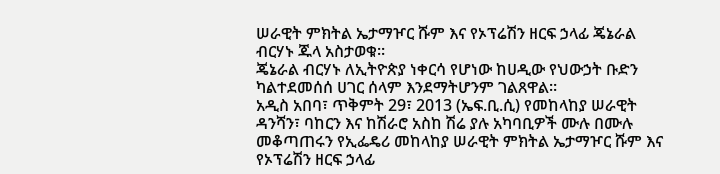ሠራዊት ምክትል ኤታማዦር ሹም እና የኦፕሬሽን ዘርፍ ኃላፊ ጄኔራል ብርሃኑ ጁላ አስታወቁ።
ጄኔራል ብርሃኑ ለኢትዮጵያ ነቀርሳ የሆነው ከሀዲው የህውኃት ቡድን ካልተደመሰሰ ሀገር ሰላም እንደማትሆንም ገልጸዋል።
አዲስ አበባ፣ ጥቅምት 29፣ 2013 (ኤፍ.ቢ.ሲ) የመከላከያ ሠራዊት ዳንሻን፣ ባከርን እና ከሽራሮ አስከ ሽሬ ያሉ አካባቢዎች ሙሉ በሙሉ መቆጣጠሩን የኢፌዴሪ መከላከያ ሠራዊት ምክትል ኤታማዦር ሹም እና የኦፕሬሽን ዘርፍ ኃላፊ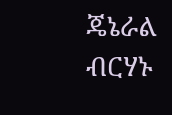ጄኔራል ብርሃኑ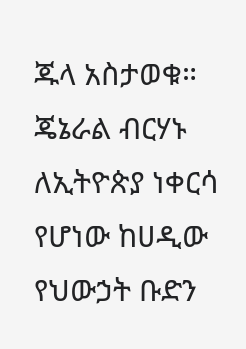ጁላ አስታወቁ።
ጄኔራል ብርሃኑ ለኢትዮጵያ ነቀርሳ የሆነው ከሀዲው የህውኃት ቡድን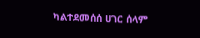ካልተደመሰሰ ሀገር ሰላም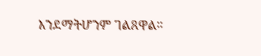እንደማትሆንም ገልጸዋል።